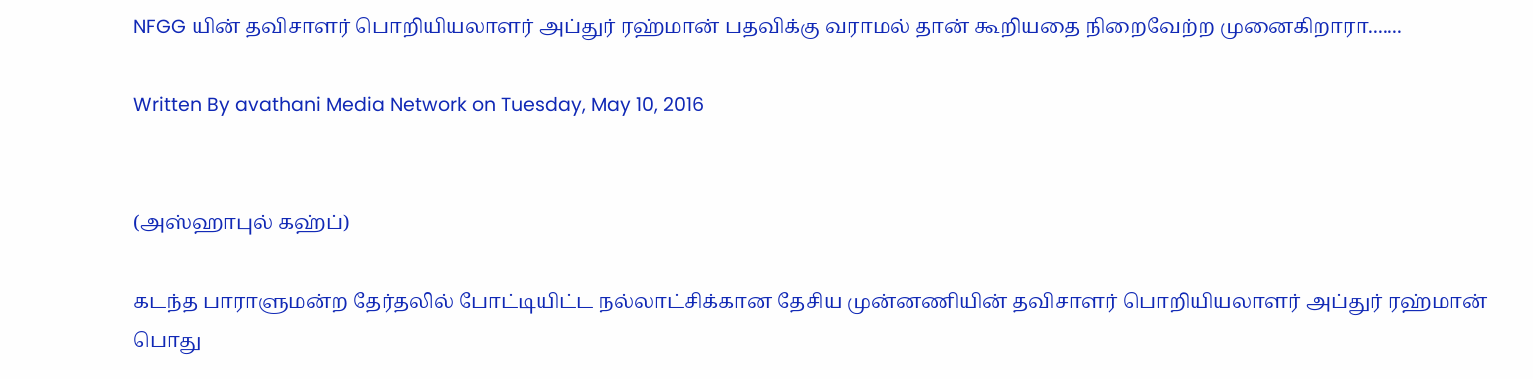NFGG யின் தவிசாளர் பொறியியலாளர் அப்துர் ரஹ்மான் பதவிக்கு வராமல் தான் கூறியதை நிறைவேற்ற முனைகிறாரா.......

Written By avathani Media Network on Tuesday, May 10, 2016


(அஸ்ஹாபுல் கஹ்ப்)

கடந்த பாராளுமன்ற தேர்தலில் போட்டியிட்ட நல்லாட்சிக்கான தேசிய முன்னணியின் தவிசாளர் பொறியியலாளர் அப்துர் ரஹ்மான் பொது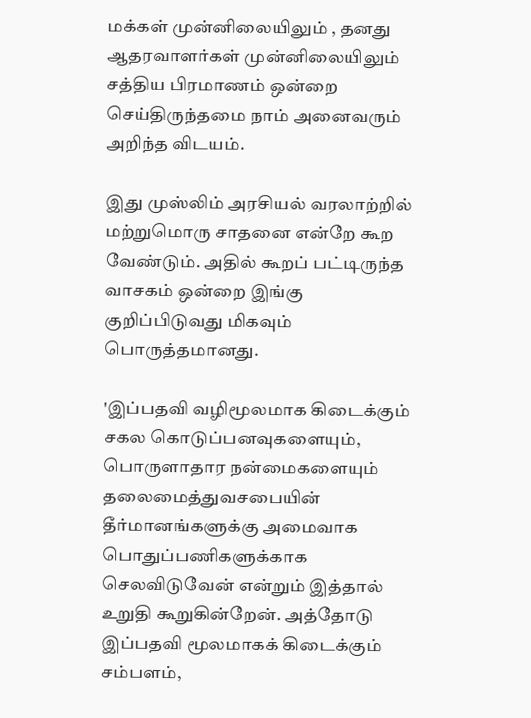மக்கள் முன்னிலையிலும் , தனது ஆதரவாளர்கள் முன்னிலையிலும் சத்திய பிரமாணம் ஒன்றை செய்திருந்தமை நாம் அனைவரும் அறிந்த விடயம்.

இது முஸ்லிம் அரசியல் வரலாற்றில் மற்றுமொரு சாதனை என்றே கூற வேண்டும். அதில் கூறப் பட்டிருந்த வாசகம் ஒன்றை இங்கு குறிப்பிடுவது மிகவும் பொருத்தமானது.

'இப்பதவி வழிமூலமாக கிடைக்கும் சகல கொடுப்பனவுகளையும், பொருளாதார நன்மைகளையும் தலைமைத்துவசபையின் தீர்மானங்களுக்கு அமைவாக பொதுப்பணிகளுக்காக செலவிடுவேன் என்றும் இத்தால் உறுதி கூறுகின்றேன். அத்தோடு இப்பதவி மூலமாகக் கிடைக்கும் சம்பளம்,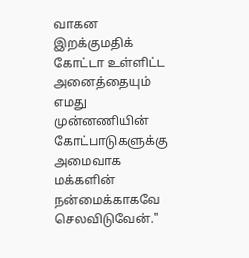வாகன இறக்குமதிக் கோட்டா உள்ளிட்ட அனைத்தையும் எமது முன்னணியின் கோட்பாடுகளுக்கு அமைவாக மக்களின் நன்மைக்காகவே செலவிடுவேன்."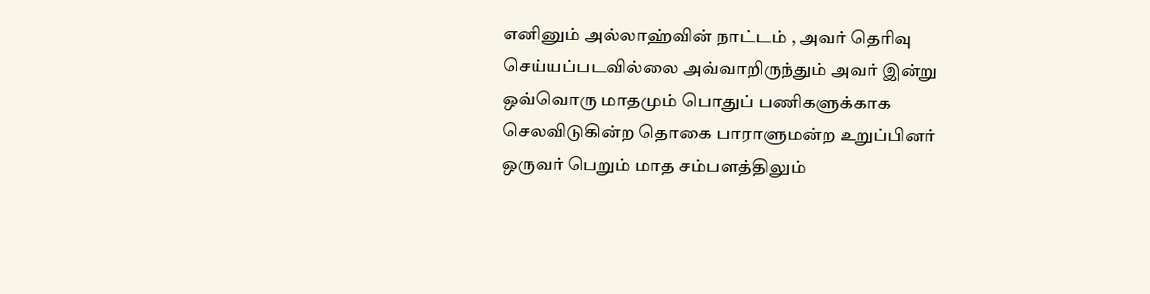எனினும் அல்லாஹ்வின் நாட்டம் , அவர் தெரிவு செய்யப்படவில்லை அவ்வாறிருந்தும் அவர் இன்று ஒவ்வொரு மாதமும் பொதுப் பணிகளுக்காக செலவிடுகின்ற தொகை பாராளுமன்ற உறுப்பினர் ஒருவர் பெறும் மாத சம்பளத்திலும்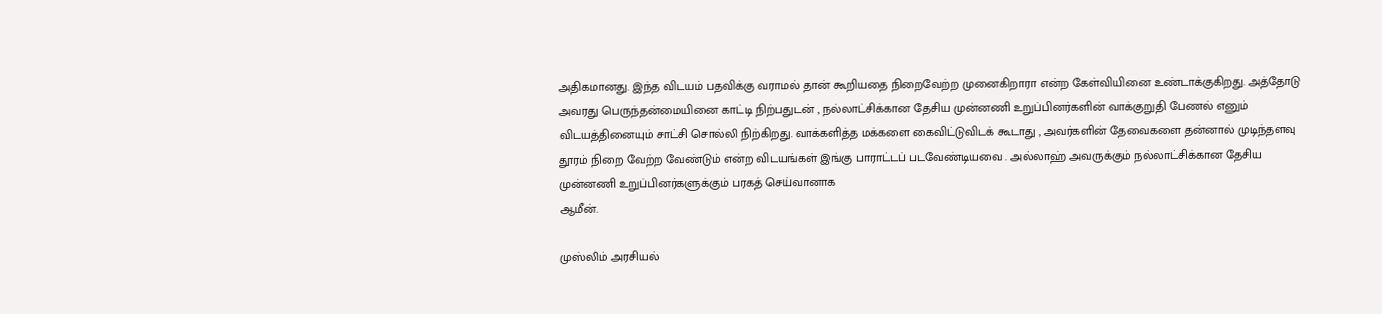அதிகமானது. இந்த விடயம் பதவிக்கு வராமல் தான் கூறியதை நிறைவேற்ற முனைகிறாரா என்ற கேள்வியினை உண்டாக்குகிறது. அத்தோடு அவரது பெருந்தன்மையினை காட்டி நிற்பதுடன் , நல்லாட்சிக்கான தேசிய முன்னணி உறுப்பினர்களின் வாக்குறுதி பேணல் எனும் விடயத்தினையும் சாட்சி சொல்லி நிற்கிறது. வாக்களித்த மக்களை கைவிட்டுவிடக் கூடாது , அவர்களின் தேவைகளை தன்னால் முடிந்தளவு தூரம் நிறை வேற்ற வேண்டும் என்ற விடயங்கள் இங்கு பாராட்டப் படவேண்டியவை . அல்லாஹ் அவருக்கும் நல்லாட்சிக்கான தேசிய முன்னணி உறுப்பினர்களுக்கும் பரகத் செய்வானாக
ஆமீன்.

முஸ்லிம் அரசியல்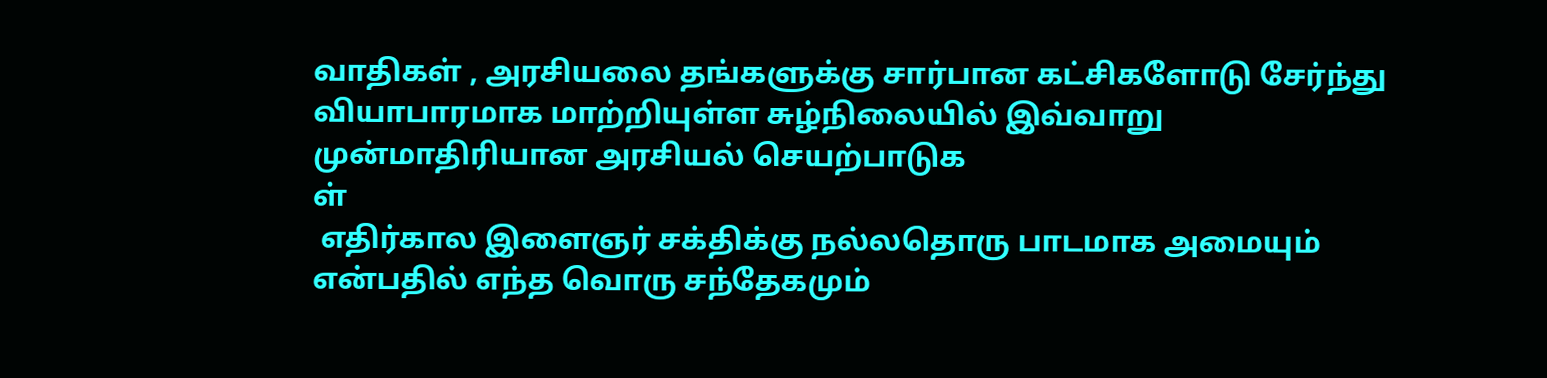வாதிகள் , அரசியலை தங்களுக்கு சார்பான கட்சிகளோடு சேர்ந்து வியாபாரமாக மாற்றியுள்ள சுழ்நிலையில் இவ்வாறு முன்மாதிரியான அரசியல் செயற்பாடுக
ள்
 எதிர்கால இளைஞர் சக்திக்கு நல்லதொரு பாடமாக அமையும் என்பதில் எந்த வொரு சந்தேகமும்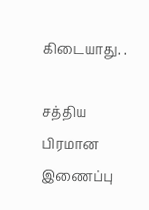கிடையாது. .

சத்திய பிரமான இணைப்பு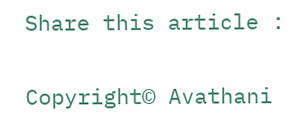Share this article :

Copyright© Avathani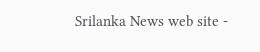Srilanka News web site -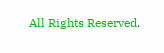All Rights Reserved.